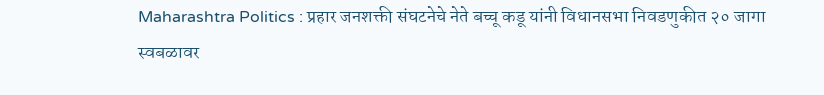Maharashtra Politics : प्रहार जनशक्ती संघटनेचे नेते बच्चू कडू यांनी विधानसभा निवडणुकीत २० जागा स्वबळावर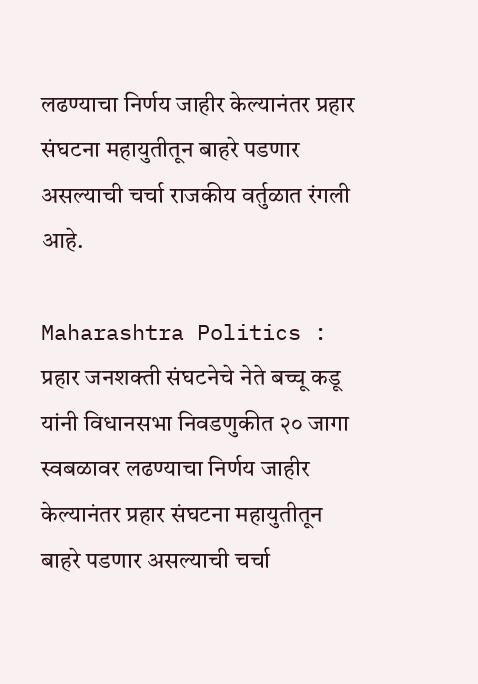लढण्याचा निर्णय जाहीर केल्यानंतर प्रहार संघटना महायुतीतून बाहरे पडणार असल्याची चर्चा राजकीय वर्तुळात रंगली आहे.

Maharashtra Politics : प्रहार जनशक्ती संघटनेचे नेते बच्चू कडू यांनी विधानसभा निवडणुकीत २० जागा स्वबळावर लढण्याचा निर्णय जाहीर केल्यानंतर प्रहार संघटना महायुतीतून बाहरे पडणार असल्याची चर्चा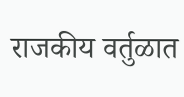राजकीय वर्तुळात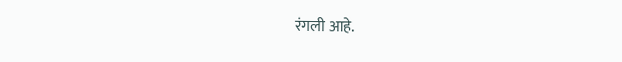रंगली आहे.